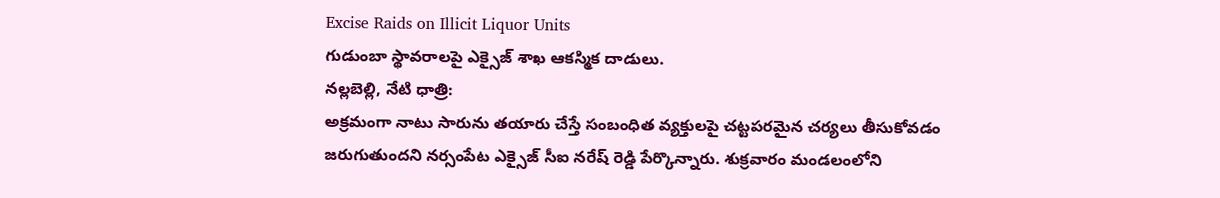Excise Raids on Illicit Liquor Units
గుడుంబా స్థావరాలపై ఎక్సైజ్ శాఖ ఆకస్మిక దాడులు.
నల్లబెల్లి, నేటి ధాత్రి:
అక్రమంగా నాటు సారును తయారు చేస్తే సంబంధిత వ్యక్తులపై చట్టపరమైన చర్యలు తీసుకోవడం జరుగుతుందని నర్సంపేట ఎక్సైజ్ సీఐ నరేష్ రెడ్డి పేర్కొన్నారు. శుక్రవారం మండలంలోని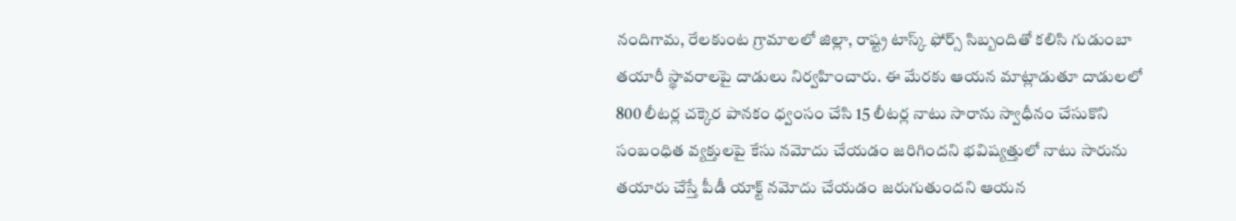నందిగామ, రేలకుంట గ్రామాలలో జిల్లా, రాష్ట్ర టాస్క్ ఫోర్స్ సిబ్బందితో కలిసి గుడుంబా తయారీ స్థావరాలపై దాడులు నిర్వహించారు. ఈ మేరకు ఆయన మాట్లాడుతూ దాడులలో 800 లీటర్ల చక్కెర పానకం ధ్వంసం చేసి 15 లీటర్ల నాటు సారాను స్వాధీనం చేసుకొని సంబంధిత వ్యక్తులపై కేసు నమోదు చేయడం జరిగిందని భవిష్యత్తులో నాటు సారును తయారు చేస్తే పీడీ యాక్ట్ నమోదు చేయడం జరుగుతుందని ఆయన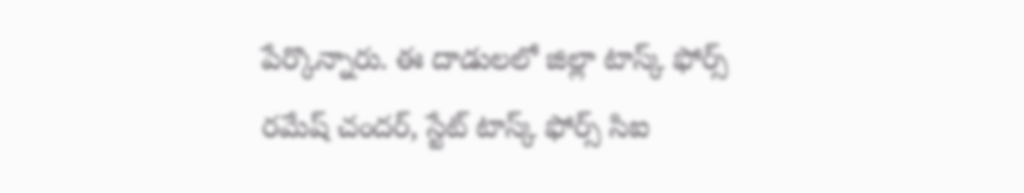పేర్కొన్నారు. ఈ దాడులలో జిల్లా టాస్క్ ఫోర్స్ రమేష్ చందర్, స్టేట్ టాస్క్ ఫోర్స్ సిఐ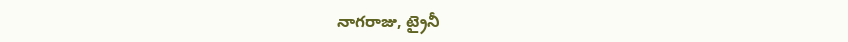నాగరాజు, ట్రైనీ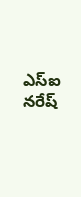ఎస్ఐ నరేష్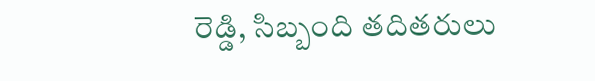రెడ్డి, సిబ్బంది తదితరులు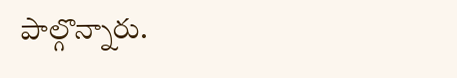పాల్గొన్నారు.